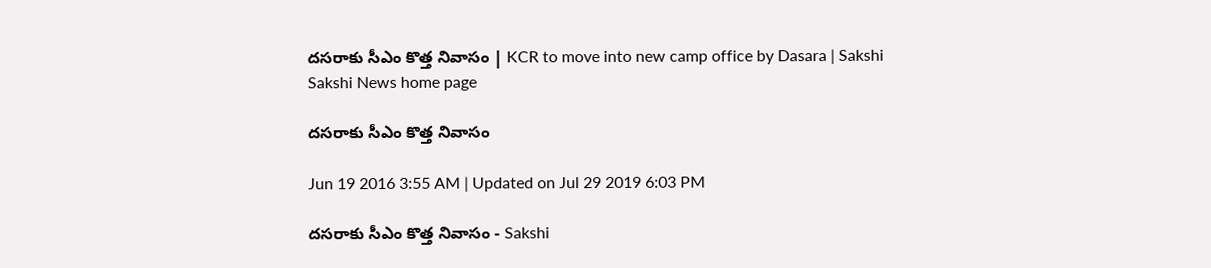దసరాకు సీఎం కొత్త నివాసం | KCR to move into new camp office by Dasara | Sakshi
Sakshi News home page

దసరాకు సీఎం కొత్త నివాసం

Jun 19 2016 3:55 AM | Updated on Jul 29 2019 6:03 PM

దసరాకు సీఎం కొత్త నివాసం - Sakshi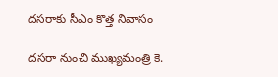దసరాకు సీఎం కొత్త నివాసం

దసరా నుంచి ముఖ్యమంత్రి కె.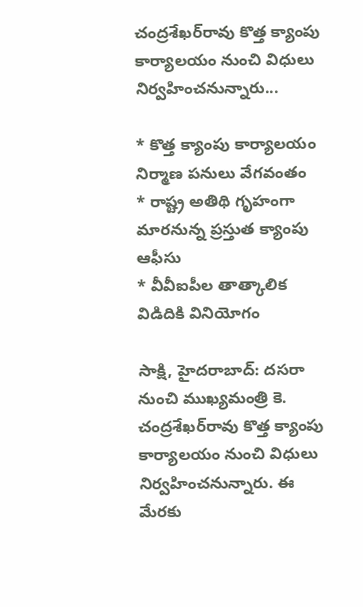చంద్రశేఖర్‌రావు కొత్త క్యాంపు కార్యాలయం నుంచి విధులు నిర్వహించనున్నారు...

* కొత్త క్యాంపు కార్యాలయం నిర్మాణ పనులు వేగవంతం
* రాష్ట్ర అతిథి గృహంగా మారనున్న ప్రస్తుత క్యాంపు ఆఫీసు
* వీవీఐపీల తాత్కాలిక విడిదికి వినియోగం

సాక్షి, హైదరాబాద్: దసరా నుంచి ముఖ్యమంత్రి కె. చంద్రశేఖర్‌రావు కొత్త క్యాంపు కార్యాలయం నుంచి విధులు నిర్వహించనున్నారు. ఈ మేరకు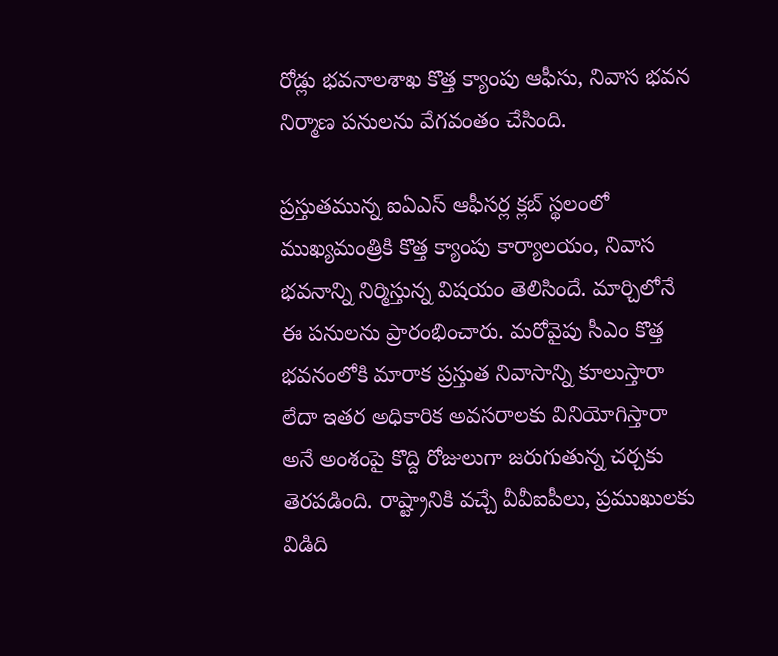రోడ్లు భవనాలశాఖ కొత్త క్యాంపు ఆఫీసు, నివాస భవన నిర్మాణ పనులను వేగవంతం చేసింది.

ప్రస్తుతమున్న ఐఏఎస్ ఆఫీసర్ల క్లబ్ స్థలంలో ముఖ్యమంత్రికి కొత్త క్యాంపు కార్యాలయం, నివాస భవనాన్ని నిర్మిస్తున్న విషయం తెలిసిందే. మార్చిలోనే ఈ పనులను ప్రారంభించారు. మరోవైపు సీఎం కొత్త భవనంలోకి మారాక ప్రస్తుత నివాసాన్ని కూలుస్తారా లేదా ఇతర అధికారిక అవసరాలకు వినియోగిస్తారా అనే అంశంపై కొద్ది రోజులుగా జరుగుతున్న చర్చకు తెరపడింది. రాష్ట్రానికి వచ్చే వీవీఐపీలు, ప్రముఖులకు విడిది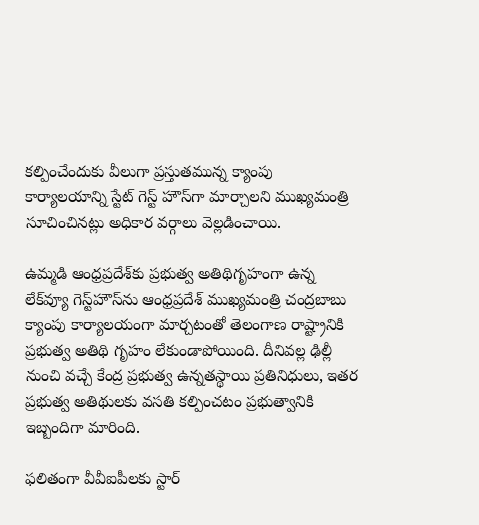కల్పించేందుకు వీలుగా ప్రస్తుతమున్న క్యాంపు కార్యాలయాన్ని స్టేట్ గెస్ట్ హౌస్‌గా మార్చాలని ముఖ్యమంత్రి సూచించినట్లు అధికార వర్గాలు వెల్లడించాయి.

ఉమ్మడి ఆంధ్రప్రదేశ్‌కు ప్రభుత్వ అతిథిగృహంగా ఉన్న లేక్‌వ్యూ గెస్ట్‌హౌస్‌ను ఆంధ్రప్రదేశ్ ముఖ్యమంత్రి చంద్రబాబు క్యాంపు కార్యాలయంగా మార్చటంతో తెలంగాణ రాష్ట్రానికి ప్రభుత్వ అతిథి గృహం లేకుండాపోయింది. దీనివల్ల ఢిల్లీ నుంచి వచ్చే కేంద్ర ప్రభుత్వ ఉన్నతస్థాయి ప్రతినిధులు, ఇతర ప్రభుత్వ అతిథులకు వసతి కల్పించటం ప్రభుత్వానికి ఇబ్బందిగా మారింది.

ఫలితంగా వీవీఐపీలకు స్టార్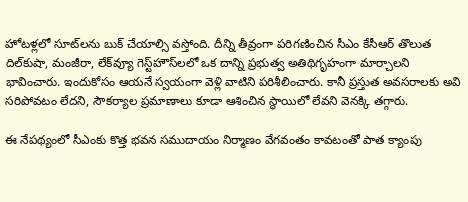హోటళ్లలో సూట్‌లను బుక్ చేయాల్సి వస్తోంది. దీన్ని తీవ్రంగా పరిగణించిన సీఎం కేసీఆర్ తొలుత దిల్‌కుషా, మంజీరా, లేక్‌వ్యూ గెస్ట్‌హౌస్‌లలో ఒక దాన్ని ప్రభుత్వ అతిథిగృహంగా మార్చాలని భావించారు. ఇందుకోసం ఆయనే స్వయంగా వెళ్లి వాటిని పరిశీలించారు. కానీ ప్రస్తుత అవసరాలకు అవి సరిపోవటం లేదని, సౌకర్యాల ప్రమాణాలు కూడా ఆశించిన స్థాయిలో లేవని వెనక్కి తగ్గారు.

ఈ నేపథ్యంలో సీఎంకు కొత్త భవన సముదాయం నిర్మాణం వేగవంతం కావటంతో పాత క్యాంపు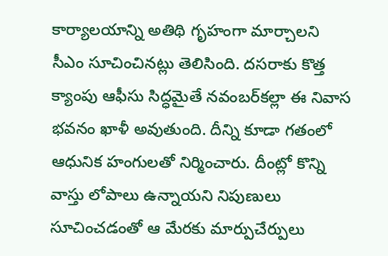కార్యాలయాన్ని అతిథి గృహంగా మార్చాలని సీఎం సూచించినట్లు తెలిసింది. దసరాకు కొత్త క్యాంపు ఆఫీసు సిద్ధమైతే నవంబర్‌కల్లా ఈ నివాస భవనం ఖాళీ అవుతుంది. దీన్ని కూడా గతంలో ఆధునిక హంగులతో నిర్మించారు. దీంట్లో కొన్ని వాస్తు లోపాలు ఉన్నాయని నిపుణులు సూచించడంతో ఆ మేరకు మార్పుచేర్పులు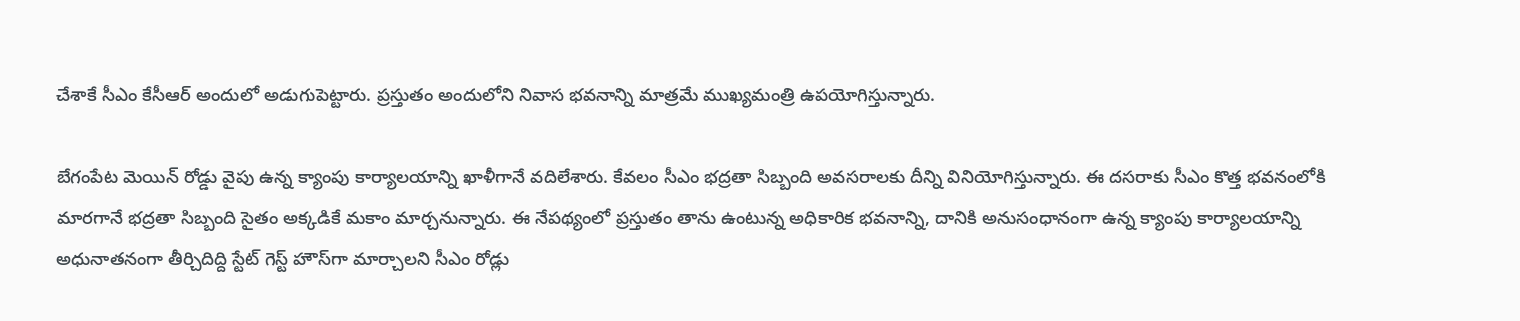చేశాకే సీఎం కేసీఆర్ అందులో అడుగుపెట్టారు. ప్రస్తుతం అందులోని నివాస భవనాన్ని మాత్రమే ముఖ్యమంత్రి ఉపయోగిస్తున్నారు.

బేగంపేట మెయిన్ రోడ్డు వైపు ఉన్న క్యాంపు కార్యాలయాన్ని ఖాళీగానే వదిలేశారు. కేవలం సీఎం భద్రతా సిబ్బంది అవసరాలకు దీన్ని వినియోగిస్తున్నారు. ఈ దసరాకు సీఎం కొత్త భవనంలోకి మారగానే భద్రతా సిబ్బంది సైతం అక్కడికే మకాం మార్చనున్నారు. ఈ నేపథ్యంలో ప్రస్తుతం తాను ఉంటున్న అధికారిక భవనాన్ని, దానికి అనుసంధానంగా ఉన్న క్యాంపు కార్యాలయాన్ని అధునాతనంగా తీర్చిదిద్ది స్టేట్ గెస్ట్ హౌస్‌గా మార్చాలని సీఎం రోడ్లు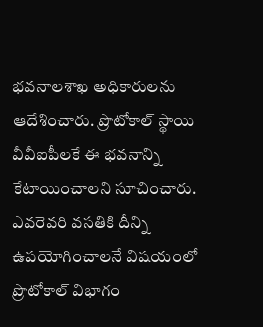భవనాలశాఖ అధికారులను ఆదేశించారు. ప్రొటోకాల్ స్థాయి వీవీఐపీలకే ఈ భవనాన్ని కేటాయించాలని సూచించారు. ఎవరెవరి వసతికి దీన్ని ఉపయోగించాలనే విషయంలో ప్రొటోకాల్ విభాగం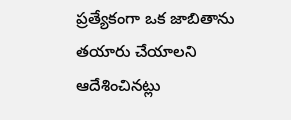ప్రత్యేకంగా ఒక జాబితాను తయారు చేయాలని ఆదేశించినట్లు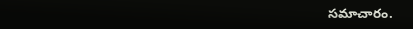సమాచారం.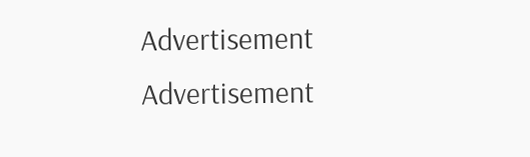Advertisement
Advertisement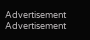Advertisement
Advertisement